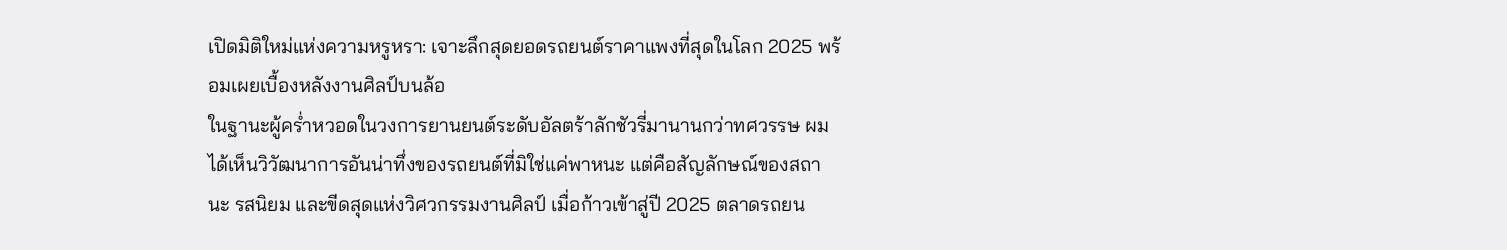เปิดมิติใหม่แห่งความหรูหรา: เจาะลึกสุดยอดรถยนต์ราคาแพงที่สุดในโลก 2025 พร้อมเผยเบื้องหลังงานศิลป์บนล้อ
ในฐานะผู้คร่ำหวอดในวงการยานยนต์ระดับอัลตร้าลักชัวรี่มานานกว่าทศวรรษ ผมได้เห็นวิวัฒนาการอันน่าทึ่งของรถยนต์ที่มิใช่แค่พาหนะ แต่คือสัญลักษณ์ของสถานะ รสนิยม และขีดสุดแห่งวิศวกรรมงานศิลป์ เมื่อก้าวเข้าสู่ปี 2025 ตลาดรถยน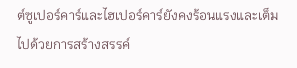ต์ซูเปอร์คาร์และไฮเปอร์คาร์ยังคงร้อนแรงและเต็มไปด้วยการสร้างสรรค์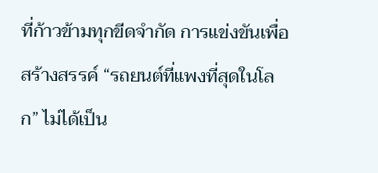ที่ก้าวข้ามทุกขีดจำกัด การแข่งขันเพื่อสร้างสรรค์ “รถยนต์ที่แพงที่สุดในโลก” ไม่ได้เป็น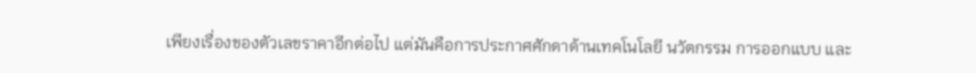เพียงเรื่องของตัวเลขราคาอีกต่อไป แต่มันคือการประกาศศักดาด้านเทคโนโลยี นวัตกรรม การออกแบบ และ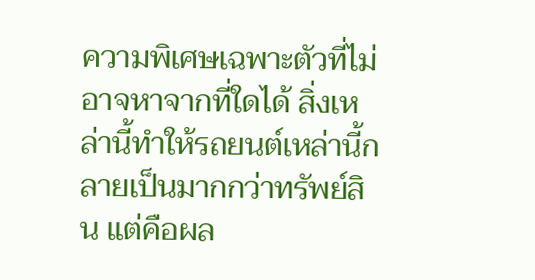ความพิเศษเฉพาะตัวที่ไม่อาจหาจากที่ใดได้ สิ่งเหล่านี้ทำให้รถยนต์เหล่านี้กลายเป็นมากกว่าทรัพย์สิน แต่คือผล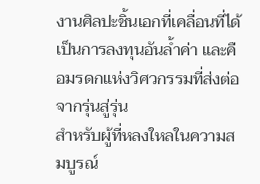งานศิลปะชิ้นเอกที่เคลื่อนที่ได้ เป็นการลงทุนอันล้ำค่า และคือมรดกแห่งวิศวกรรมที่ส่งต่อจากรุ่นสู่รุ่น
สำหรับผู้ที่หลงใหลในความสมบูรณ์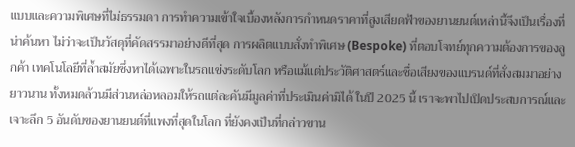แบบและความพิเศษที่ไม่ธรรมดา การทำความเข้าใจเบื้องหลังการกำหนดราคาที่สูงเสียดฟ้าของยานยนต์เหล่านี้จึงเป็นเรื่องที่น่าค้นหา ไม่ว่าจะเป็นวัสดุที่คัดสรรมาอย่างดีที่สุด การผลิตแบบสั่งทำพิเศษ (Bespoke) ที่ตอบโจทย์ทุกความต้องการของลูกค้า เทคโนโลยีที่ล้ำสมัยซึ่งหาได้เฉพาะในรถแข่งระดับโลก หรือแม้แต่ประวัติศาสตร์และชื่อเสียงของแบรนด์ที่สั่งสมมาอย่างยาวนาน ทั้งหมดล้วนมีส่วนหล่อหลอมให้รถแต่ละคันมีมูลค่าที่ประเมินค่ามิได้ ในปี 2025 นี้ เราจะพาไปเปิดประสบการณ์และเจาะลึก 5 อันดับของยานยนต์ที่แพงที่สุดในโลก ที่ยังคงเป็นที่กล่าวขาน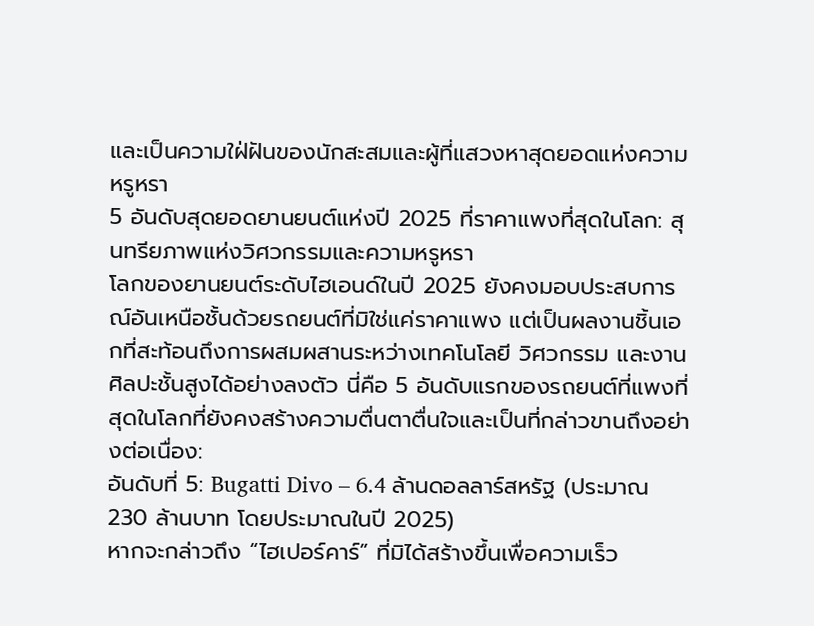และเป็นความใฝ่ฝันของนักสะสมและผู้ที่แสวงหาสุดยอดแห่งความหรูหรา
5 อันดับสุดยอดยานยนต์แห่งปี 2025 ที่ราคาแพงที่สุดในโลก: สุนทรียภาพแห่งวิศวกรรมและความหรูหรา
โลกของยานยนต์ระดับไฮเอนด์ในปี 2025 ยังคงมอบประสบการณ์อันเหนือชั้นด้วยรถยนต์ที่มิใช่แค่ราคาแพง แต่เป็นผลงานชิ้นเอกที่สะท้อนถึงการผสมผสานระหว่างเทคโนโลยี วิศวกรรม และงานศิลปะชั้นสูงได้อย่างลงตัว นี่คือ 5 อันดับแรกของรถยนต์ที่แพงที่สุดในโลกที่ยังคงสร้างความตื่นตาตื่นใจและเป็นที่กล่าวขานถึงอย่างต่อเนื่อง:
อันดับที่ 5: Bugatti Divo – 6.4 ล้านดอลลาร์สหรัฐ (ประมาณ 230 ล้านบาท โดยประมาณในปี 2025)
หากจะกล่าวถึง “ไฮเปอร์คาร์” ที่มิได้สร้างขึ้นเพื่อความเร็ว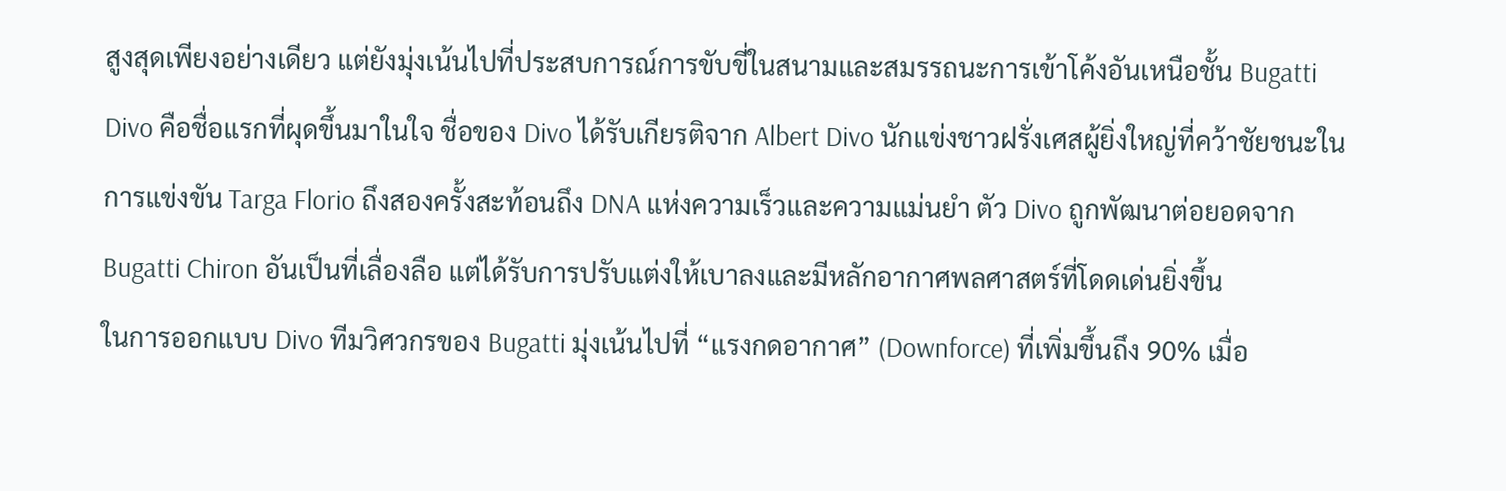สูงสุดเพียงอย่างเดียว แต่ยังมุ่งเน้นไปที่ประสบการณ์การขับขี่ในสนามและสมรรถนะการเข้าโค้งอันเหนือชั้น Bugatti Divo คือชื่อแรกที่ผุดขึ้นมาในใจ ชื่อของ Divo ได้รับเกียรติจาก Albert Divo นักแข่งชาวฝรั่งเศสผู้ยิ่งใหญ่ที่คว้าชัยชนะในการแข่งขัน Targa Florio ถึงสองครั้งสะท้อนถึง DNA แห่งความเร็วและความแม่นยำ ตัว Divo ถูกพัฒนาต่อยอดจาก Bugatti Chiron อันเป็นที่เลื่องลือ แต่ได้รับการปรับแต่งให้เบาลงและมีหลักอากาศพลศาสตร์ที่โดดเด่นยิ่งขึ้น
ในการออกแบบ Divo ทีมวิศวกรของ Bugatti มุ่งเน้นไปที่ “แรงกดอากาศ” (Downforce) ที่เพิ่มขึ้นถึง 90% เมื่อ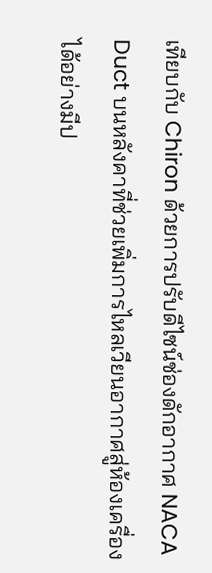เทียบกับ Chiron ด้วยการปรับดีไซน์ช่องดักอากาศ NACA Duct บนหลังคาที่ช่วยเพิ่มการไหลเวียนอากาศสู่ห้องเครื่องได้อย่างมีป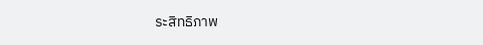ระสิทธิภาพ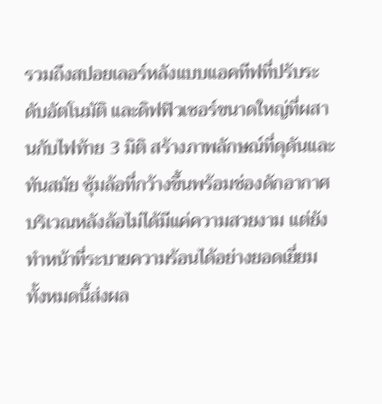รวมถึงสปอยเลอร์หลังแบบแอคทีฟที่ปรับระดับอัตโนมัติ และดิฟฟิวเซอร์ขนาดใหญ่ที่ผสานกับไฟท้าย 3 มิติ สร้างภาพลักษณ์ที่ดุดันและทันสมัย ซุ้มล้อที่กว้างขึ้นพร้อมช่องดักอากาศบริเวณหลังล้อไม่ได้มีแค่ความสวยงาม แต่ยังทำหน้าที่ระบายความร้อนได้อย่างยอดเยี่ยม ทั้งหมดนี้ส่งผล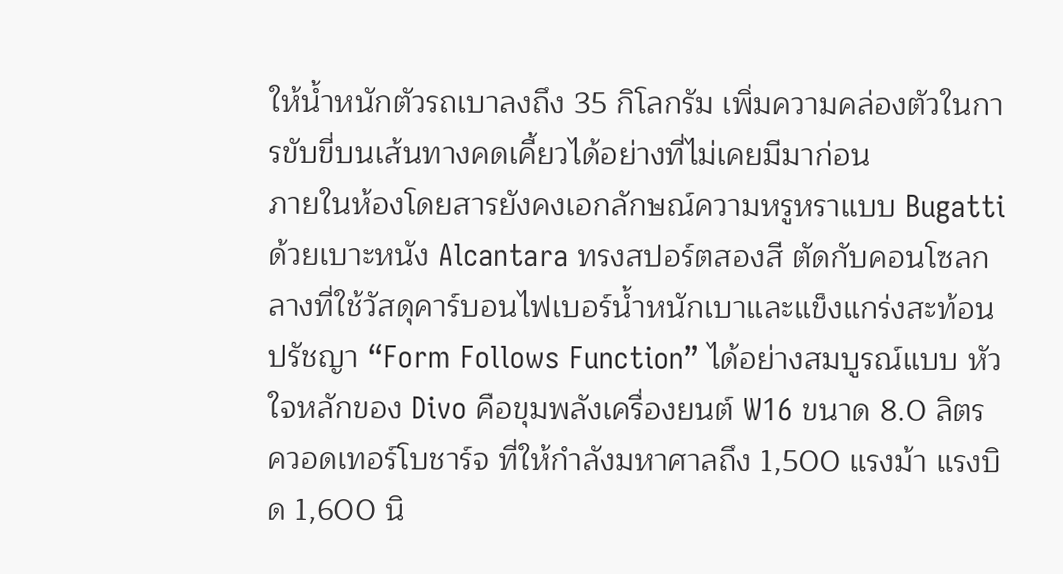ให้น้ำหนักตัวรถเบาลงถึง 35 กิโลกรัม เพิ่มความคล่องตัวในการขับขี่บนเส้นทางคดเคี้ยวได้อย่างที่ไม่เคยมีมาก่อน
ภายในห้องโดยสารยังคงเอกลักษณ์ความหรูหราแบบ Bugatti ด้วยเบาะหนัง Alcantara ทรงสปอร์ตสองสี ตัดกับคอนโซลกลางที่ใช้วัสดุคาร์บอนไฟเบอร์น้ำหนักเบาและแข็งแกร่งสะท้อนปรัชญา “Form Follows Function” ได้อย่างสมบูรณ์แบบ หัวใจหลักของ Divo คือขุมพลังเครื่องยนต์ W16 ขนาด 8.0 ลิตร ควอดเทอร์โบชาร์จ ที่ให้กำลังมหาศาลถึง 1,500 แรงม้า แรงบิด 1,600 นิ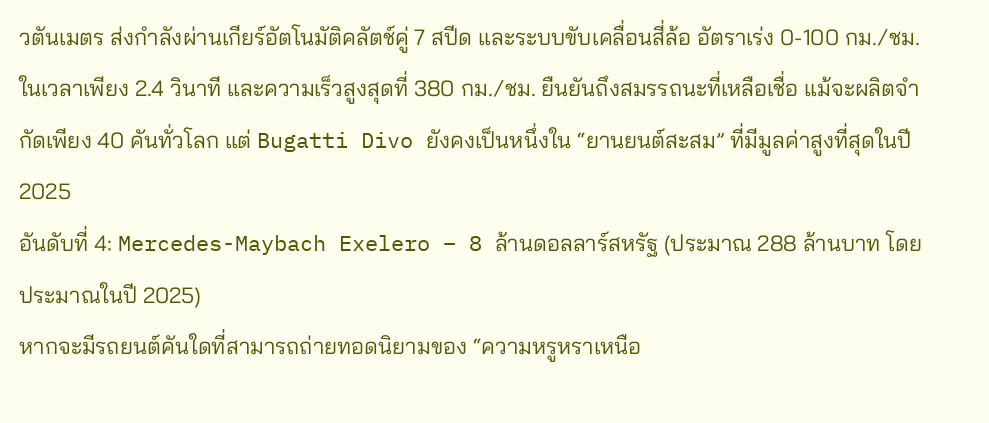วตันเมตร ส่งกำลังผ่านเกียร์อัตโนมัติคลัตช์คู่ 7 สปีด และระบบขับเคลื่อนสี่ล้อ อัตราเร่ง 0-100 กม./ชม. ในเวลาเพียง 2.4 วินาที และความเร็วสูงสุดที่ 380 กม./ชม. ยืนยันถึงสมรรถนะที่เหลือเชื่อ แม้จะผลิตจำกัดเพียง 40 คันทั่วโลก แต่ Bugatti Divo ยังคงเป็นหนึ่งใน “ยานยนต์สะสม” ที่มีมูลค่าสูงที่สุดในปี 2025
อันดับที่ 4: Mercedes-Maybach Exelero – 8 ล้านดอลลาร์สหรัฐ (ประมาณ 288 ล้านบาท โดยประมาณในปี 2025)
หากจะมีรถยนต์คันใดที่สามารถถ่ายทอดนิยามของ “ความหรูหราเหนือ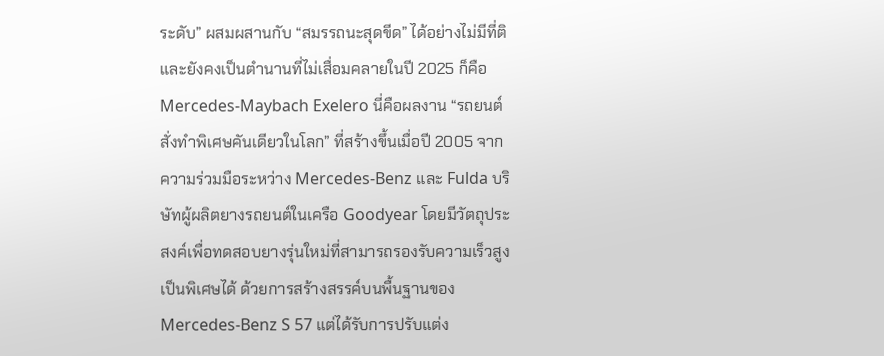ระดับ” ผสมผสานกับ “สมรรถนะสุดขีด” ได้อย่างไม่มีที่ติ และยังคงเป็นตำนานที่ไม่เสื่อมคลายในปี 2025 ก็คือ Mercedes-Maybach Exelero นี่คือผลงาน “รถยนต์สั่งทำพิเศษคันเดียวในโลก” ที่สร้างขึ้นเมื่อปี 2005 จากความร่วมมือระหว่าง Mercedes-Benz และ Fulda บริษัทผู้ผลิตยางรถยนต์ในเครือ Goodyear โดยมีวัตถุประสงค์เพื่อทดสอบยางรุ่นใหม่ที่สามารถรองรับความเร็วสูงเป็นพิเศษได้ ด้วยการสร้างสรรค์บนพื้นฐานของ Mercedes-Benz S 57 แต่ได้รับการปรับแต่ง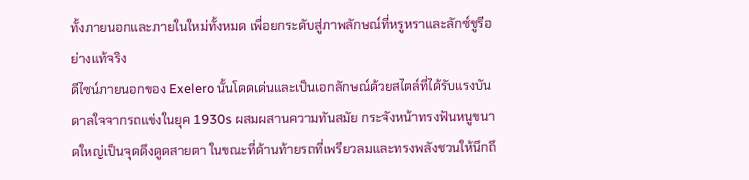ทั้งภายนอกและภายในใหม่ทั้งหมด เพื่อยกระดับสู่ภาพลักษณ์ที่หรูหราและลักซ์ชูรีอย่างแท้จริง
ดีไซน์ภายนอกของ Exelero นั้นโดดเด่นและเป็นเอกลักษณ์ด้วยสไตล์ที่ได้รับแรงบันดาลใจจากรถแข่งในยุค 1930s ผสมผสานความทันสมัย กระจังหน้าทรงฟันหนูขนาดใหญ่เป็นจุดดึงดูดสายตา ในขณะที่ด้านท้ายรถที่เพรียวลมและทรงพลังชวนให้นึกถึ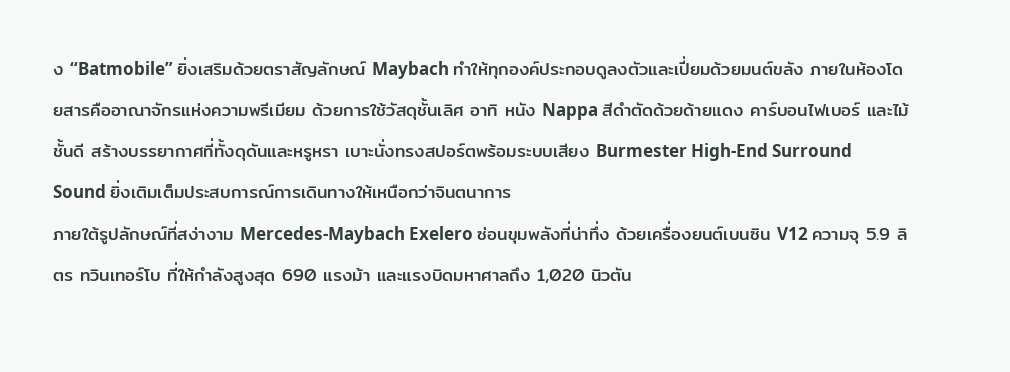ง “Batmobile” ยิ่งเสริมด้วยตราสัญลักษณ์ Maybach ทำให้ทุกองค์ประกอบดูลงตัวและเปี่ยมด้วยมนต์ขลัง ภายในห้องโดยสารคืออาณาจักรแห่งความพรีเมียม ด้วยการใช้วัสดุชั้นเลิศ อาทิ หนัง Nappa สีดำตัดด้วยด้ายแดง คาร์บอนไฟเบอร์ และไม้ชั้นดี สร้างบรรยากาศที่ทั้งดุดันและหรูหรา เบาะนั่งทรงสปอร์ตพร้อมระบบเสียง Burmester High-End Surround Sound ยิ่งเติมเต็มประสบการณ์การเดินทางให้เหนือกว่าจินตนาการ
ภายใต้รูปลักษณ์ที่สง่างาม Mercedes-Maybach Exelero ซ่อนขุมพลังที่น่าทึ่ง ด้วยเครื่องยนต์เบนซิน V12 ความจุ 5.9 ลิตร ทวินเทอร์โบ ที่ให้กำลังสูงสุด 690 แรงม้า และแรงบิดมหาศาลถึง 1,020 นิวตัน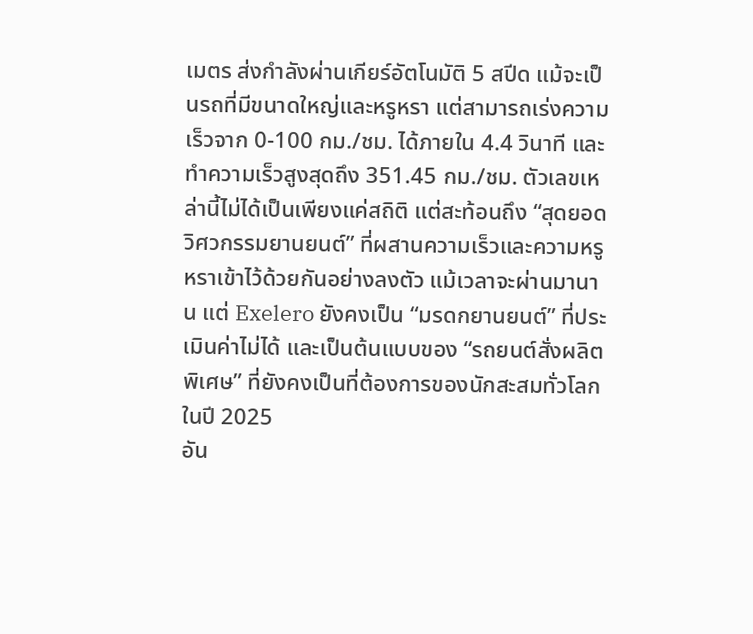เมตร ส่งกำลังผ่านเกียร์อัตโนมัติ 5 สปีด แม้จะเป็นรถที่มีขนาดใหญ่และหรูหรา แต่สามารถเร่งความเร็วจาก 0-100 กม./ชม. ได้ภายใน 4.4 วินาที และทำความเร็วสูงสุดถึง 351.45 กม./ชม. ตัวเลขเหล่านี้ไม่ได้เป็นเพียงแค่สถิติ แต่สะท้อนถึง “สุดยอดวิศวกรรมยานยนต์” ที่ผสานความเร็วและความหรูหราเข้าไว้ด้วยกันอย่างลงตัว แม้เวลาจะผ่านมานาน แต่ Exelero ยังคงเป็น “มรดกยานยนต์” ที่ประเมินค่าไม่ได้ และเป็นต้นแบบของ “รถยนต์สั่งผลิตพิเศษ” ที่ยังคงเป็นที่ต้องการของนักสะสมทั่วโลกในปี 2025
อัน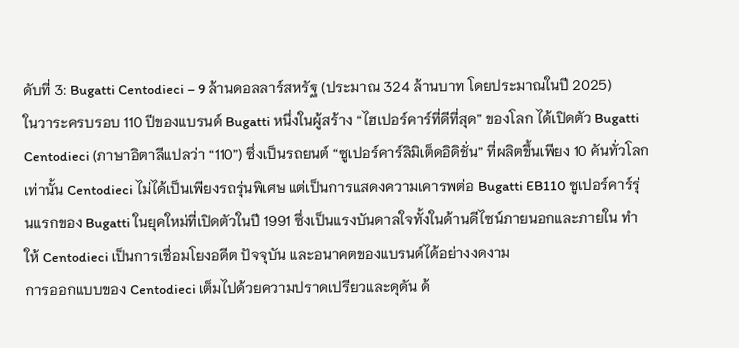ดับที่ 3: Bugatti Centodieci – 9 ล้านดอลลาร์สหรัฐ (ประมาณ 324 ล้านบาท โดยประมาณในปี 2025)
ในวาระครบรอบ 110 ปีของแบรนด์ Bugatti หนึ่งในผู้สร้าง “ไฮเปอร์คาร์ที่ดีที่สุด” ของโลก ได้เปิดตัว Bugatti Centodieci (ภาษาอิตาลีแปลว่า “110”) ซึ่งเป็นรถยนต์ “ซูเปอร์คาร์ลิมิเต็ดอิดิชั่น” ที่ผลิตขึ้นเพียง 10 คันทั่วโลกเท่านั้น Centodieci ไม่ได้เป็นเพียงรถรุ่นพิเศษ แต่เป็นการแสดงความเคารพต่อ Bugatti EB110 ซูเปอร์คาร์รุ่นแรกของ Bugatti ในยุคใหม่ที่เปิดตัวในปี 1991 ซึ่งเป็นแรงบันดาลใจทั้งในด้านดีไซน์ภายนอกและภายใน ทำให้ Centodieci เป็นการเชื่อมโยงอดีต ปัจจุบัน และอนาคตของแบรนด์ได้อย่างงดงาม
การออกแบบของ Centodieci เต็มไปด้วยความปราดเปรียวและดุดัน ด้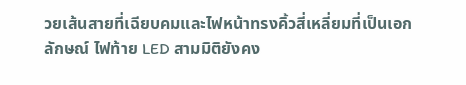วยเส้นสายที่เฉียบคมและไฟหน้าทรงคิ้วสี่เหลี่ยมที่เป็นเอกลักษณ์ ไฟท้าย LED สามมิติยังคง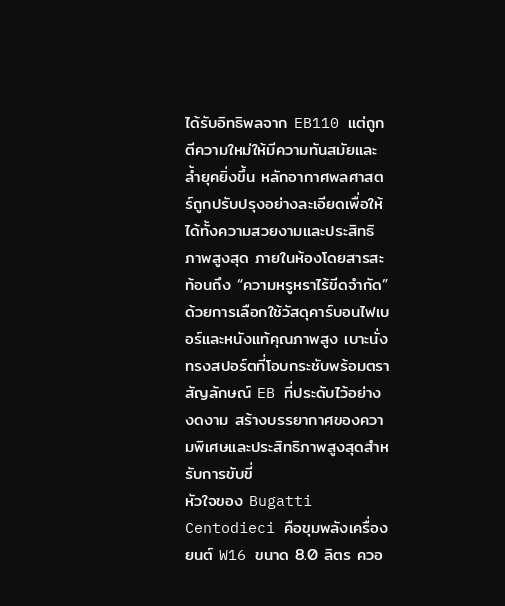ได้รับอิทธิพลจาก EB110 แต่ถูกตีความใหม่ให้มีความทันสมัยและล้ำยุคยิ่งขึ้น หลักอากาศพลศาสตร์ถูกปรับปรุงอย่างละเอียดเพื่อให้ได้ทั้งความสวยงามและประสิทธิภาพสูงสุด ภายในห้องโดยสารสะท้อนถึง “ความหรูหราไร้ขีดจำกัด” ด้วยการเลือกใช้วัสดุคาร์บอนไฟเบอร์และหนังแท้คุณภาพสูง เบาะนั่งทรงสปอร์ตที่โอบกระชับพร้อมตราสัญลักษณ์ EB ที่ประดับไว้อย่างงดงาม สร้างบรรยากาศของความพิเศษและประสิทธิภาพสูงสุดสำหรับการขับขี่
หัวใจของ Bugatti Centodieci คือขุมพลังเครื่องยนต์ W16 ขนาด 8.0 ลิตร ควอ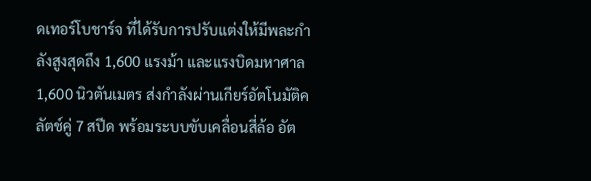ดเทอร์โบชาร์จ ที่ได้รับการปรับแต่งให้มีพละกำลังสูงสุดถึง 1,600 แรงม้า และแรงบิดมหาศาล 1,600 นิวตันเมตร ส่งกำลังผ่านเกียร์อัตโนมัติคลัตช์คู่ 7 สปีด พร้อมระบบขับเคลื่อนสี่ล้อ อัต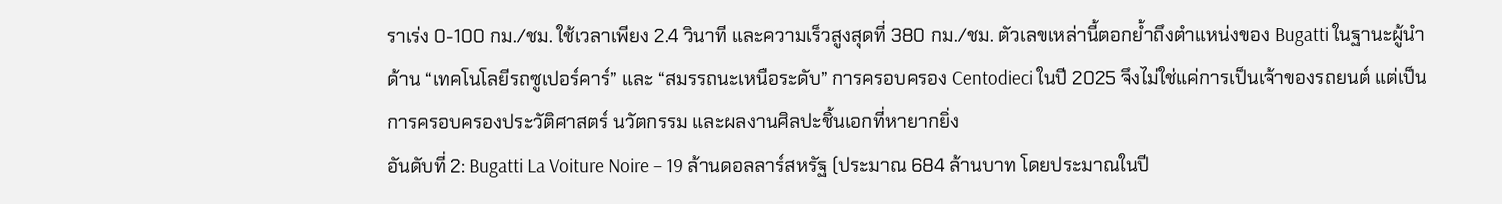ราเร่ง 0-100 กม./ชม. ใช้เวลาเพียง 2.4 วินาที และความเร็วสูงสุดที่ 380 กม./ชม. ตัวเลขเหล่านี้ตอกย้ำถึงตำแหน่งของ Bugatti ในฐานะผู้นำด้าน “เทคโนโลยีรถซูเปอร์คาร์” และ “สมรรถนะเหนือระดับ” การครอบครอง Centodieci ในปี 2025 จึงไม่ใช่แค่การเป็นเจ้าของรถยนต์ แต่เป็นการครอบครองประวัติศาสตร์ นวัตกรรม และผลงานศิลปะชิ้นเอกที่หายากยิ่ง
อันดับที่ 2: Bugatti La Voiture Noire – 19 ล้านดอลลาร์สหรัฐ (ประมาณ 684 ล้านบาท โดยประมาณในปี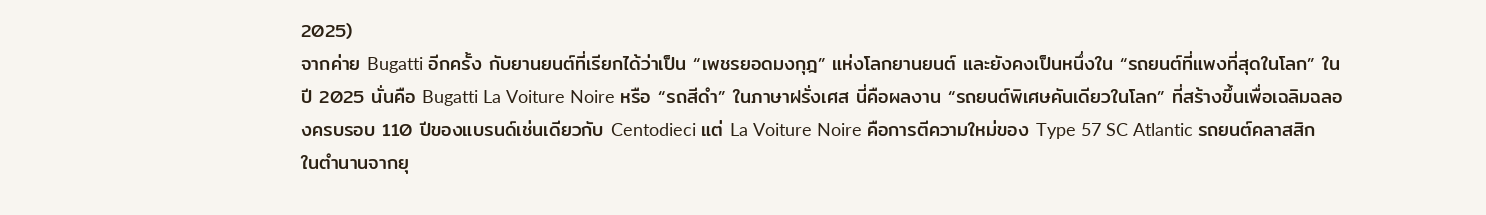2025)
จากค่าย Bugatti อีกครั้ง กับยานยนต์ที่เรียกได้ว่าเป็น “เพชรยอดมงกุฎ” แห่งโลกยานยนต์ และยังคงเป็นหนึ่งใน “รถยนต์ที่แพงที่สุดในโลก” ในปี 2025 นั่นคือ Bugatti La Voiture Noire หรือ “รถสีดำ” ในภาษาฝรั่งเศส นี่คือผลงาน “รถยนต์พิเศษคันเดียวในโลก” ที่สร้างขึ้นเพื่อเฉลิมฉลองครบรอบ 110 ปีของแบรนด์เช่นเดียวกับ Centodieci แต่ La Voiture Noire คือการตีความใหม่ของ Type 57 SC Atlantic รถยนต์คลาสสิกในตำนานจากยุ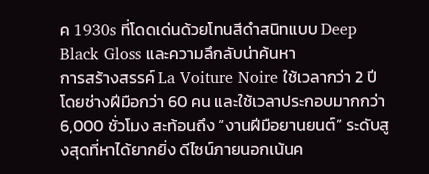ค 1930s ที่โดดเด่นด้วยโทนสีดำสนิทแบบ Deep Black Gloss และความลึกลับน่าค้นหา
การสร้างสรรค์ La Voiture Noire ใช้เวลากว่า 2 ปี โดยช่างฝีมือกว่า 60 คน และใช้เวลาประกอบมากกว่า 6,000 ชั่วโมง สะท้อนถึง “งานฝีมือยานยนต์” ระดับสูงสุดที่หาได้ยากยิ่ง ดีไซน์ภายนอกเน้นค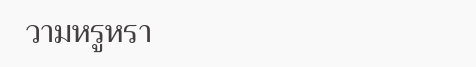วามหรูหรา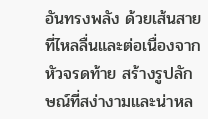อันทรงพลัง ด้วยเส้นสายที่ไหลลื่นและต่อเนื่องจากหัวจรดท้าย สร้างรูปลักษณ์ที่สง่างามและน่าหล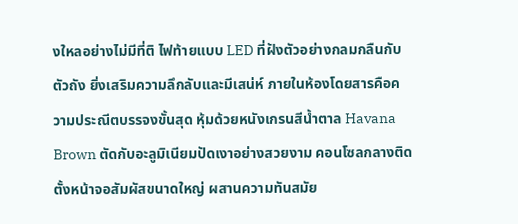งใหลอย่างไม่มีที่ติ ไฟท้ายแบบ LED ที่ฝังตัวอย่างกลมกลืนกับตัวถัง ยิ่งเสริมความลึกลับและมีเสน่ห์ ภายในห้องโดยสารคือความประณีตบรรจงขั้นสุด หุ้มด้วยหนังเกรนสีน้ำตาล Havana Brown ตัดกับอะลูมิเนียมปัดเงาอย่างสวยงาม คอนโซลกลางติดตั้งหน้าจอสัมผัสขนาดใหญ่ ผสานความทันสมัย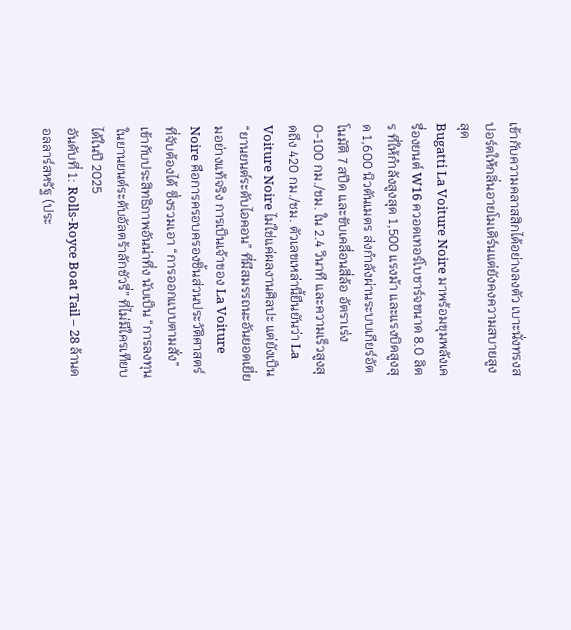เข้ากับความคลาสสิกได้อย่างลงตัว เบาะนั่งทรงสปอร์ตให้กลิ่นอายโมเดิร์นแต่ยังคงความสบายสูงสุด
Bugatti La Voiture Noire มาพร้อมขุมพลังเครื่องยนต์ W16 ควอดเทอร์โบชาร์จขนาด 8.0 ลิตร ที่ให้กำลังสูงสุด 1,500 แรงม้า และแรงบิดสูงสุด 1,600 นิวตันเมตร ส่งกำลังผ่านระบบเกียร์อัตโนมัติ 7 สปีด และขับเคลื่อนสี่ล้อ อัตราเร่ง 0-100 กม./ชม. ใน 2.4 วินาที และความเร็วสูงสุดถึง 420 กม./ชม. ตัวเลขเหล่านี้ยืนยันว่า La Voiture Noire ไม่ใช่แค่ผลงานศิลปะ แต่ยังเป็น “ยานยนต์ระดับไอคอน” ที่มีสมรรถนะอันยอดเยี่ยมอย่างแท้จริง การเป็นเจ้าของ La Voiture Noire คือการครอบครองชิ้นส่วนประวัติศาสตร์ที่จับต้องได้ ซึ่งรวมเอา “การออกแบบตามสั่ง” เข้ากับประสิทธิภาพอันน่าทึ่ง นับเป็น “การลงทุนในยานยนต์ระดับอัลตร้าลักชัวรี่” ที่ไม่มีใครเทียบได้ในปี 2025
อันดับที่ 1: Rolls-Royce Boat Tail – 28 ล้านดอลลาร์สหรัฐ (ประ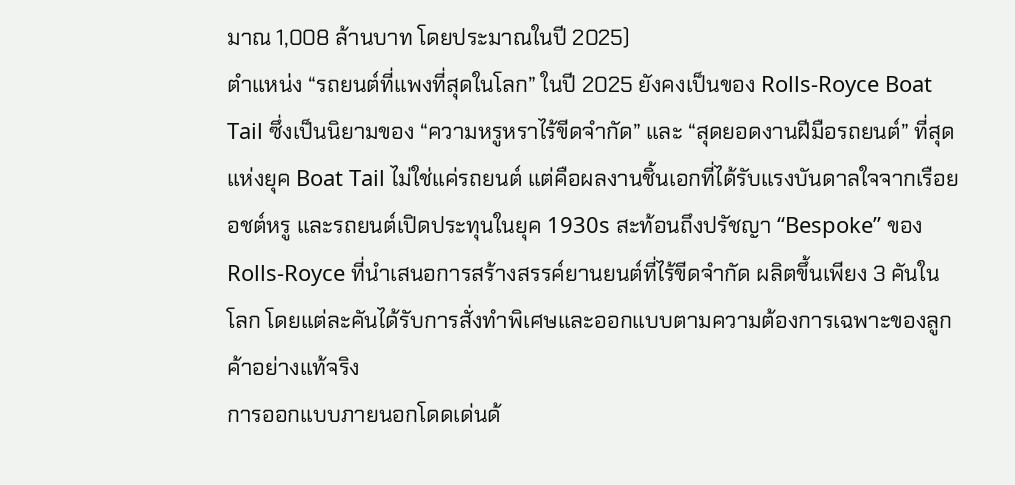มาณ 1,008 ล้านบาท โดยประมาณในปี 2025)
ตำแหน่ง “รถยนต์ที่แพงที่สุดในโลก” ในปี 2025 ยังคงเป็นของ Rolls-Royce Boat Tail ซึ่งเป็นนิยามของ “ความหรูหราไร้ขีดจำกัด” และ “สุดยอดงานฝีมือรถยนต์” ที่สุดแห่งยุค Boat Tail ไม่ใช่แค่รถยนต์ แต่คือผลงานชิ้นเอกที่ได้รับแรงบันดาลใจจากเรือยอชต์หรู และรถยนต์เปิดประทุนในยุค 1930s สะท้อนถึงปรัชญา “Bespoke” ของ Rolls-Royce ที่นำเสนอการสร้างสรรค์ยานยนต์ที่ไร้ขีดจำกัด ผลิตขึ้นเพียง 3 คันในโลก โดยแต่ละคันได้รับการสั่งทำพิเศษและออกแบบตามความต้องการเฉพาะของลูกค้าอย่างแท้จริง
การออกแบบภายนอกโดดเด่นด้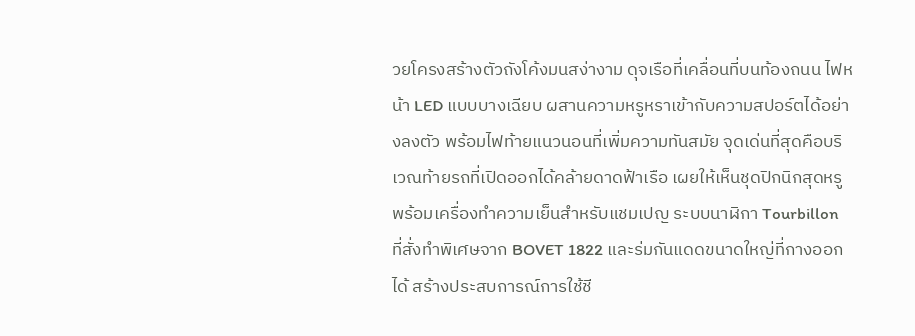วยโครงสร้างตัวถังโค้งมนสง่างาม ดุจเรือที่เคลื่อนที่บนท้องถนน ไฟหน้า LED แบบบางเฉียบ ผสานความหรูหราเข้ากับความสปอร์ตได้อย่างลงตัว พร้อมไฟท้ายแนวนอนที่เพิ่มความทันสมัย จุดเด่นที่สุดคือบริเวณท้ายรถที่เปิดออกได้คล้ายดาดฟ้าเรือ เผยให้เห็นชุดปิกนิกสุดหรูพร้อมเครื่องทำความเย็นสำหรับแชมเปญ ระบบนาฬิกา Tourbillon ที่สั่งทำพิเศษจาก BOVET 1822 และร่มกันแดดขนาดใหญ่ที่กางออกได้ สร้างประสบการณ์การใช้ชี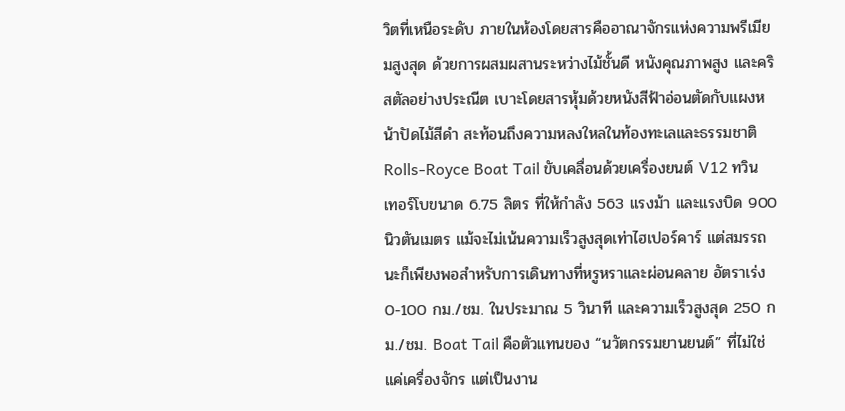วิตที่เหนือระดับ ภายในห้องโดยสารคืออาณาจักรแห่งความพรีเมียมสูงสุด ด้วยการผสมผสานระหว่างไม้ชั้นดี หนังคุณภาพสูง และคริสตัลอย่างประณีต เบาะโดยสารหุ้มด้วยหนังสีฟ้าอ่อนตัดกับแผงหน้าปัดไม้สีดำ สะท้อนถึงความหลงใหลในท้องทะเลและธรรมชาติ
Rolls-Royce Boat Tail ขับเคลื่อนด้วยเครื่องยนต์ V12 ทวินเทอร์โบขนาด 6.75 ลิตร ที่ให้กำลัง 563 แรงม้า และแรงบิด 900 นิวตันเมตร แม้จะไม่เน้นความเร็วสูงสุดเท่าไฮเปอร์คาร์ แต่สมรรถนะก็เพียงพอสำหรับการเดินทางที่หรูหราและผ่อนคลาย อัตราเร่ง 0-100 กม./ชม. ในประมาณ 5 วินาที และความเร็วสูงสุด 250 กม./ชม. Boat Tail คือตัวแทนของ “นวัตกรรมยานยนต์” ที่ไม่ใช่แค่เครื่องจักร แต่เป็นงาน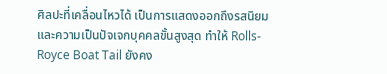ศิลปะที่เคลื่อนไหวได้ เป็นการแสดงออกถึงรสนิยมและความเป็นปัจเจกบุคคลขั้นสูงสุด ทำให้ Rolls-Royce Boat Tail ยังคง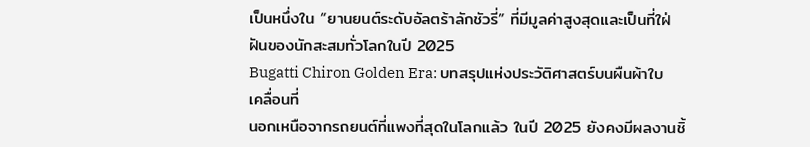เป็นหนึ่งใน “ยานยนต์ระดับอัลตร้าลักชัวรี่” ที่มีมูลค่าสูงสุดและเป็นที่ใฝ่ฝันของนักสะสมทั่วโลกในปี 2025
Bugatti Chiron Golden Era: บทสรุปแห่งประวัติศาสตร์บนผืนผ้าใบเคลื่อนที่
นอกเหนือจากรถยนต์ที่แพงที่สุดในโลกแล้ว ในปี 2025 ยังคงมีผลงานชิ้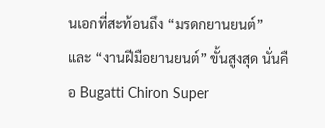นเอกที่สะท้อนถึง “มรดกยานยนต์” และ “งานฝีมือยานยนต์” ขั้นสูงสุด นั่นคือ Bugatti Chiron Super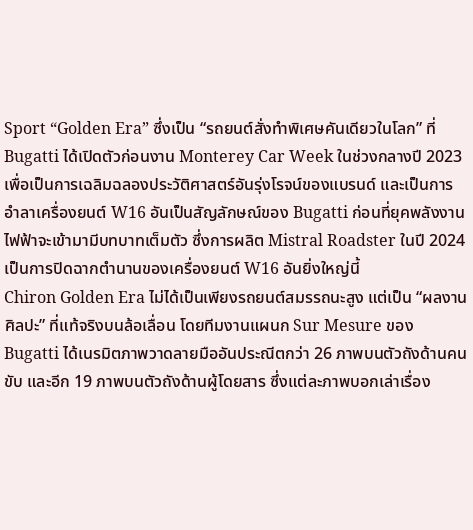Sport “Golden Era” ซึ่งเป็น “รถยนต์สั่งทำพิเศษคันเดียวในโลก” ที่ Bugatti ได้เปิดตัวก่อนงาน Monterey Car Week ในช่วงกลางปี 2023 เพื่อเป็นการเฉลิมฉลองประวัติศาสตร์อันรุ่งโรจน์ของแบรนด์ และเป็นการอำลาเครื่องยนต์ W16 อันเป็นสัญลักษณ์ของ Bugatti ก่อนที่ยุคพลังงานไฟฟ้าจะเข้ามามีบทบาทเต็มตัว ซึ่งการผลิต Mistral Roadster ในปี 2024 เป็นการปิดฉากตำนานของเครื่องยนต์ W16 อันยิ่งใหญ่นี้
Chiron Golden Era ไม่ได้เป็นเพียงรถยนต์สมรรถนะสูง แต่เป็น “ผลงานศิลปะ” ที่แท้จริงบนล้อเลื่อน โดยทีมงานแผนก Sur Mesure ของ Bugatti ได้เนรมิตภาพวาดลายมืออันประณีตกว่า 26 ภาพบนตัวถังด้านคนขับ และอีก 19 ภาพบนตัวถังด้านผู้โดยสาร ซึ่งแต่ละภาพบอกเล่าเรื่อง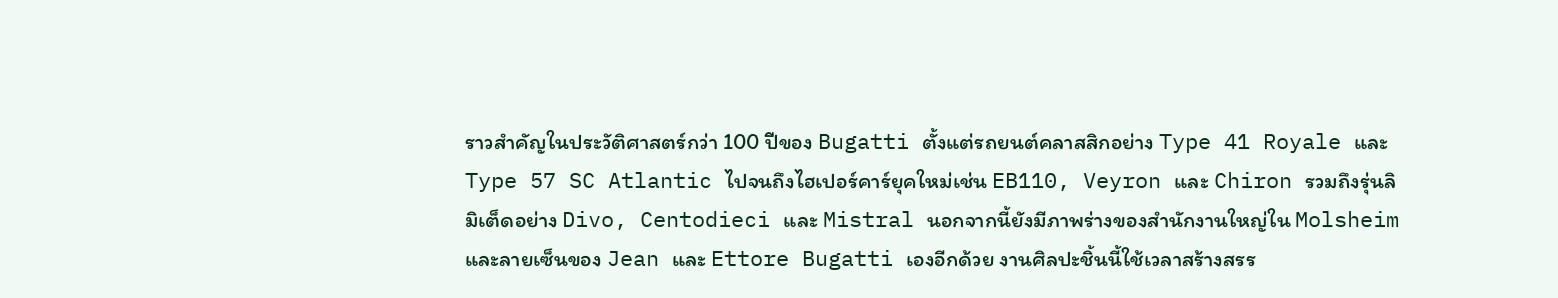ราวสำคัญในประวัติศาสตร์กว่า 100 ปีของ Bugatti ตั้งแต่รถยนต์คลาสสิกอย่าง Type 41 Royale และ Type 57 SC Atlantic ไปจนถึงไฮเปอร์คาร์ยุคใหม่เช่น EB110, Veyron และ Chiron รวมถึงรุ่นลิมิเต็ดอย่าง Divo, Centodieci และ Mistral นอกจากนี้ยังมีภาพร่างของสำนักงานใหญ่ใน Molsheim และลายเซ็นของ Jean และ Ettore Bugatti เองอีกด้วย งานศิลปะชิ้นนี้ใช้เวลาสร้างสรร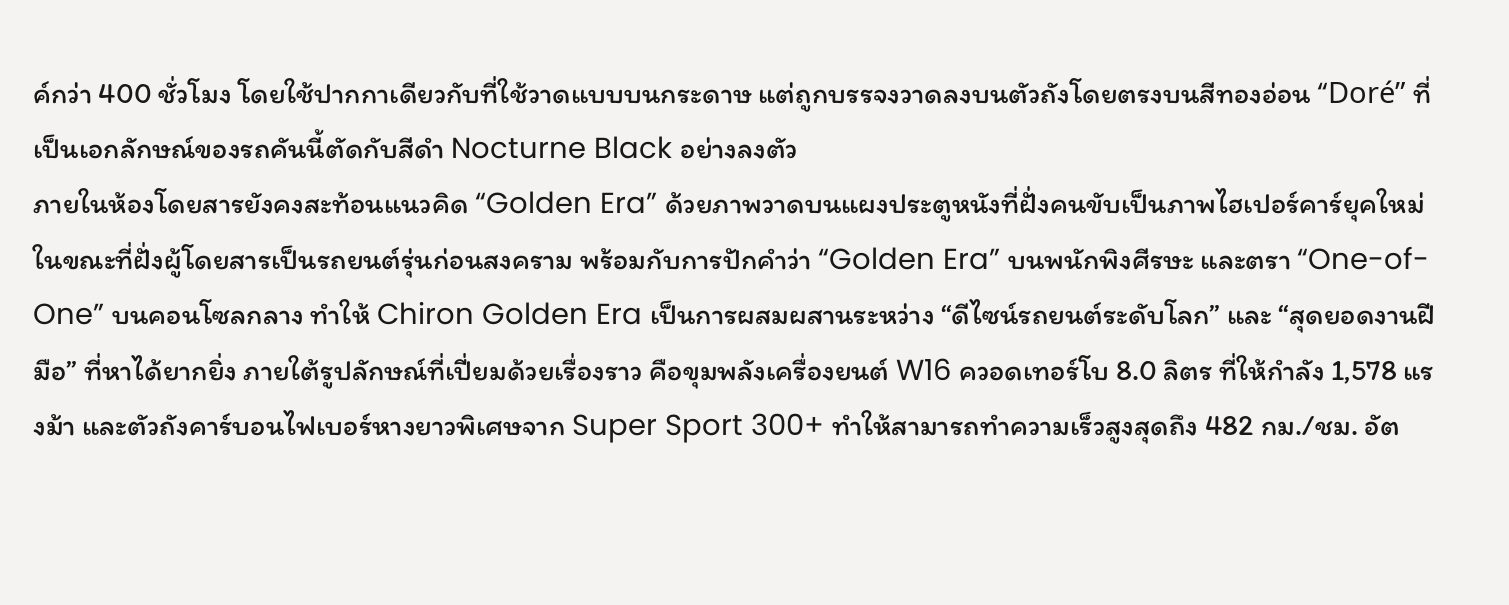ค์กว่า 400 ชั่วโมง โดยใช้ปากกาเดียวกับที่ใช้วาดแบบบนกระดาษ แต่ถูกบรรจงวาดลงบนตัวถังโดยตรงบนสีทองอ่อน “Doré” ที่เป็นเอกลักษณ์ของรถคันนี้ตัดกับสีดำ Nocturne Black อย่างลงตัว
ภายในห้องโดยสารยังคงสะท้อนแนวคิด “Golden Era” ด้วยภาพวาดบนแผงประตูหนังที่ฝั่งคนขับเป็นภาพไฮเปอร์คาร์ยุคใหม่ ในขณะที่ฝั่งผู้โดยสารเป็นรถยนต์รุ่นก่อนสงคราม พร้อมกับการปักคำว่า “Golden Era” บนพนักพิงศีรษะ และตรา “One-of-One” บนคอนโซลกลาง ทำให้ Chiron Golden Era เป็นการผสมผสานระหว่าง “ดีไซน์รถยนต์ระดับโลก” และ “สุดยอดงานฝีมือ” ที่หาได้ยากยิ่ง ภายใต้รูปลักษณ์ที่เปี่ยมด้วยเรื่องราว คือขุมพลังเครื่องยนต์ W16 ควอดเทอร์โบ 8.0 ลิตร ที่ให้กำลัง 1,578 แรงม้า และตัวถังคาร์บอนไฟเบอร์หางยาวพิเศษจาก Super Sport 300+ ทำให้สามารถทำความเร็วสูงสุดถึง 482 กม./ชม. อัต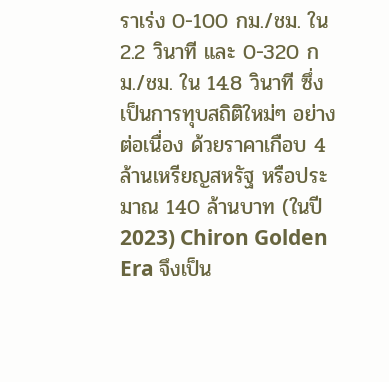ราเร่ง 0-100 กม./ชม. ใน 2.2 วินาที และ 0-320 กม./ชม. ใน 14.8 วินาที ซึ่งเป็นการทุบสถิติใหม่ๆ อย่างต่อเนื่อง ด้วยราคาเกือบ 4 ล้านเหรียญสหรัฐ หรือประมาณ 140 ล้านบาท (ในปี 2023) Chiron Golden Era จึงเป็น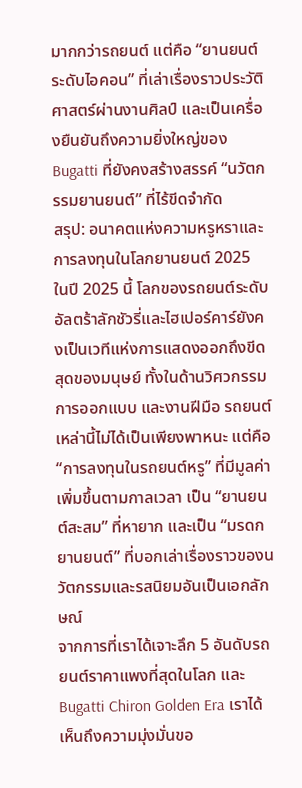มากกว่ารถยนต์ แต่คือ “ยานยนต์ระดับไอคอน” ที่เล่าเรื่องราวประวัติศาสตร์ผ่านงานศิลป์ และเป็นเครื่องยืนยันถึงความยิ่งใหญ่ของ Bugatti ที่ยังคงสร้างสรรค์ “นวัตกรรมยานยนต์” ที่ไร้ขีดจำกัด
สรุป: อนาคตแห่งความหรูหราและการลงทุนในโลกยานยนต์ 2025
ในปี 2025 นี้ โลกของรถยนต์ระดับอัลตร้าลักชัวรี่และไฮเปอร์คาร์ยังคงเป็นเวทีแห่งการแสดงออกถึงขีดสุดของมนุษย์ ทั้งในด้านวิศวกรรม การออกแบบ และงานฝีมือ รถยนต์เหล่านี้ไม่ได้เป็นเพียงพาหนะ แต่คือ “การลงทุนในรถยนต์หรู” ที่มีมูลค่าเพิ่มขึ้นตามกาลเวลา เป็น “ยานยนต์สะสม” ที่หายาก และเป็น “มรดกยานยนต์” ที่บอกเล่าเรื่องราวของนวัตกรรมและรสนิยมอันเป็นเอกลักษณ์
จากการที่เราได้เจาะลึก 5 อันดับรถยนต์ราคาแพงที่สุดในโลก และ Bugatti Chiron Golden Era เราได้เห็นถึงความมุ่งมั่นขอ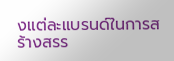งแต่ละแบรนด์ในการสร้างสรร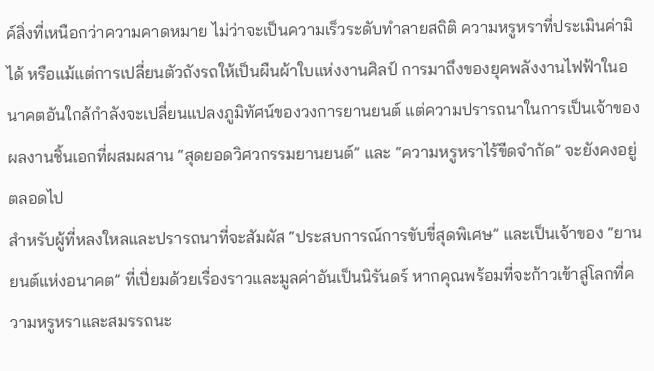ค์สิ่งที่เหนือกว่าความคาดหมาย ไม่ว่าจะเป็นความเร็วระดับทำลายสถิติ ความหรูหราที่ประเมินค่ามิได้ หรือแม้แต่การเปลี่ยนตัวถังรถให้เป็นผืนผ้าใบแห่งงานศิลป์ การมาถึงของยุคพลังงานไฟฟ้าในอนาคตอันใกล้กำลังจะเปลี่ยนแปลงภูมิทัศน์ของวงการยานยนต์ แต่ความปรารถนาในการเป็นเจ้าของผลงานชิ้นเอกที่ผสมผสาน “สุดยอดวิศวกรรมยานยนต์” และ “ความหรูหราไร้ขีดจำกัด” จะยังคงอยู่ตลอดไป
สำหรับผู้ที่หลงใหลและปรารถนาที่จะสัมผัส “ประสบการณ์การขับขี่สุดพิเศษ” และเป็นเจ้าของ “ยานยนต์แห่งอนาคต” ที่เปี่ยมด้วยเรื่องราวและมูลค่าอันเป็นนิรันดร์ หากคุณพร้อมที่จะก้าวเข้าสู่โลกที่ความหรูหราและสมรรถนะ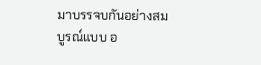มาบรรจบกันอย่างสมบูรณ์แบบ อ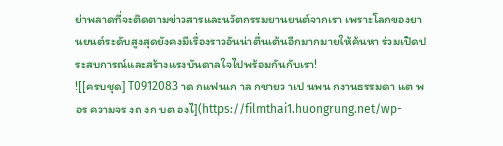ย่าพลาดที่จะติดตามข่าวสารและนวัตกรรมยานยนต์จากเรา เพราะโลกของยานยนต์ระดับสูงสุดยังคงมีเรื่องราวอันน่าตื่นเต้นอีกมากมายให้ค้นหา ร่วมเปิดประสบการณ์และสร้างแรงบันดาลใจไปพร้อมกันกับเรา!
![[ครบชุด] T0912083 าด กแฟนเก าล กชายว าเป นพน กงานธรรมดา แต พอร ความจร งถ งก บต องไ](https://filmthai1.huongrung.net/wp-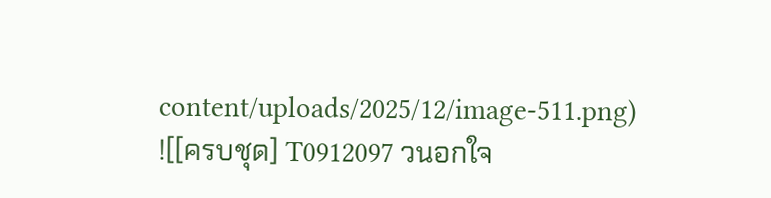content/uploads/2025/12/image-511.png)
![[ครบชุด] T0912097 วนอกใจ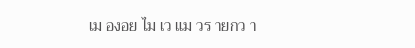เม องอย ไม เว แม วร ายกว า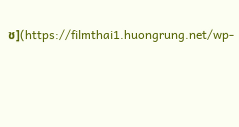ช](https://filmthai1.huongrung.net/wp-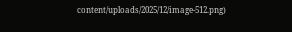content/uploads/2025/12/image-512.png)